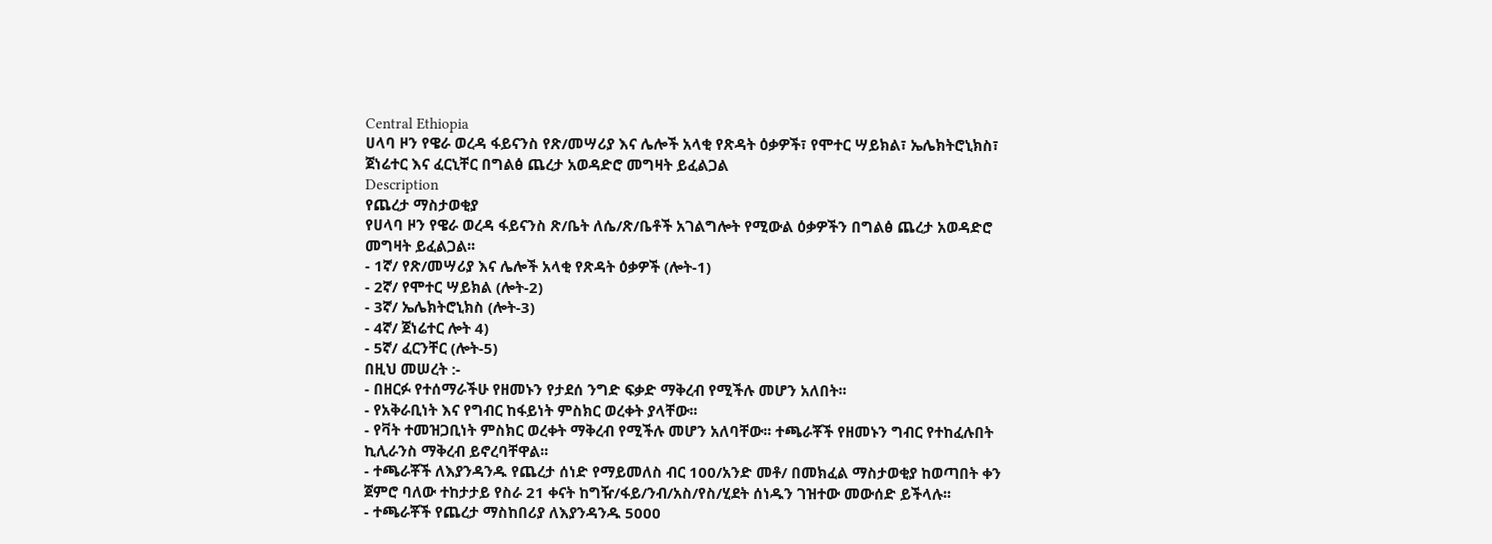Central Ethiopia
ሀላባ ዞን የዌራ ወረዳ ፋይናንስ የጽ/መሣሪያ እና ሌሎች አላቂ የጽዳት ዕቃዎች፣ የሞተር ሣይክል፣ ኤሌክትሮኒክስ፣ ጀነሬተር እና ፈርኒቸር በግልፅ ጨረታ አወዳድሮ መግዛት ይፈልጋል
Description
የጨረታ ማስታወቂያ
የሀላባ ዞን የዌራ ወረዳ ፋይናንስ ጽ/ቤት ለሴ/ጽ/ቤቶች አገልግሎት የሚውል ዕቃዎችን በግልፅ ጨረታ አወዳድሮ መግዛት ይፈልጋል፡፡
- 1ኛ/ የጽ/መሣሪያ እና ሌሎች አላቂ የጽዳት ዕቃዎች (ሎት-1)
- 2ኛ/ የሞተር ሣይክል (ሎት-2)
- 3ኛ/ ኤሌክትሮኒክስ (ሎት-3)
- 4ኛ/ ጀነሬተር ሎት 4)
- 5ኛ/ ፈርንቸር (ሎት-5)
በዚህ መሠረት :-
- በዘርፉ የተሰማራችሁ የዘመኑን የታደሰ ንግድ ፍቃድ ማቅረብ የሚችሉ መሆን አለበት፡፡
- የአቅራቢነት እና የግብር ከፋይነት ምስክር ወረቀት ያላቸው፡፡
- የቫት ተመዝጋቢነት ምስክር ወረቀት ማቅረብ የሚችሉ መሆን አለባቸው፡፡ ተጫራቾች የዘመኑን ግብር የተከፈሉበት ኪሊራንስ ማቅረብ ይኖረባቸዋል፡፡
- ተጫራቾች ለእያንዳንዱ የጨረታ ሰነድ የማይመለስ ብር 100/አንድ መቶ/ በመክፈል ማስታወቂያ ከወጣበት ቀን ጀምሮ ባለው ተከታታይ የስራ 21 ቀናት ከግዥ/ፋይ/ንብ/አስ/የስ/ሂደት ሰነዱን ገዝተው መውሰድ ይችላሉ፡፡
- ተጫራቾች የጨረታ ማስከበሪያ ለእያንዳንዱ 5000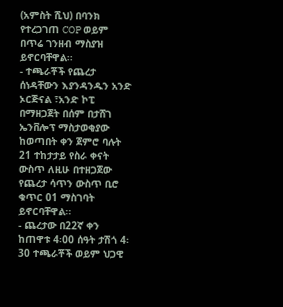(አምስት ሺህ) በባንክ የተረጋገጠ COP ወይም በጥሬ ገንዘብ ማስያዝ ይኖርባቸዋል፡፡
- ተጫራቾች የጨረታ ሰነዳቸውን እያንዳንዱን አንድ ኦርጅናል ፣አንድ ኮፒ በማዘጋጀት በሰም በታሸገ ኤንቨሎፕ ማስታወቂያው ከወጣበት ቀን ጀምሮ ባሉት 21 ተከታታይ የስራ ቀናት ውስጥ ለዚሁ በተዘጋጀው የጨረታ ሳጥን ውስጥ ቢሮ ቁጥር 01 ማስገባት ይኖርባቸዋል፡፡
- ጨረታው በ22ኛ ቀን ከጠዋቱ 4፡00 ሰዓት ታሽጎ 4፡30 ተጫራቾች ወይም ህጋዊ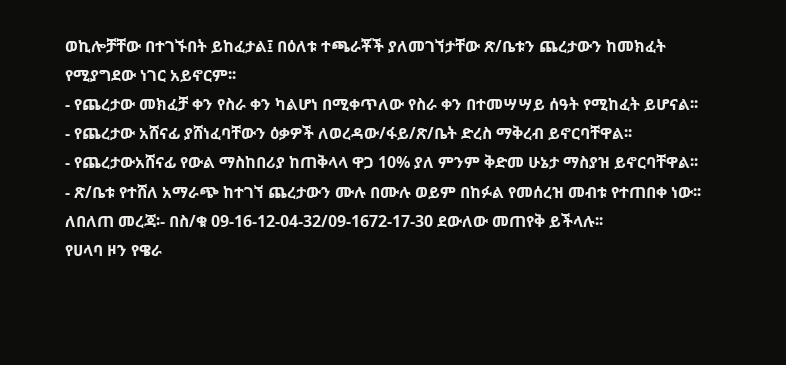ወኪሎቻቸው በተገኙበት ይከፈታል፤ በዕለቱ ተጫራቾች ያለመገኘታቸው ጽ/ቤቱን ጨረታውን ከመክፈት የሚያግደው ነገር አይኖርም፡፡
- የጨረታው መክፈቻ ቀን የስራ ቀን ካልሆነ በሚቀጥለው የስራ ቀን በተመሣሣይ ሰዓት የሚከፈት ይሆናል፡፡
- የጨረታው አሸናፊ ያሸነፈባቸውን ዕቃዎች ለወረዳው/ፋይ/ጽ/ቤት ድረስ ማቅረብ ይኖርባቸዋል፡፡
- የጨረታውአሸናፊ የውል ማስከበሪያ ከጠቅላላ ዋጋ 10% ያለ ምንም ቅድመ ሁኔታ ማስያዝ ይኖርባቸዋል፡፡
- ጽ/ቤቱ የተሸለ አማራጭ ከተገኘ ጨረታውን ሙሉ በሙሉ ወይም በከፉል የመሰረዝ መብቱ የተጠበቀ ነው፡፡
ለበለጠ መረጃ፡- በስ/ቁ 09-16-12-04-32/09-1672-17-30 ደውለው መጠየቅ ይችላሉ፡፡
የሀላባ ዞን የዌራ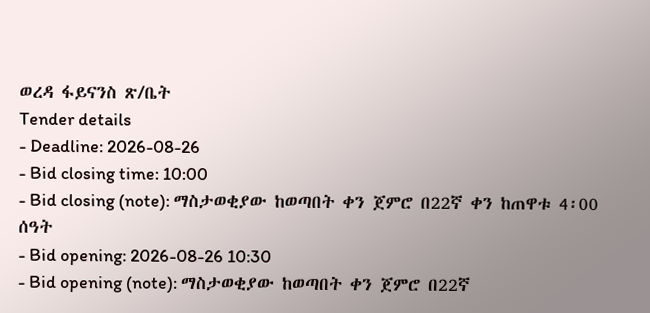ወረዳ ፋይናንስ ጽ/ቤት
Tender details
- Deadline: 2026-08-26
- Bid closing time: 10:00
- Bid closing (note): ማስታወቂያው ከወጣበት ቀን ጀምሮ በ22ኛ ቀን ከጠዋቱ 4፡00 ሰዓት
- Bid opening: 2026-08-26 10:30
- Bid opening (note): ማስታወቂያው ከወጣበት ቀን ጀምሮ በ22ኛ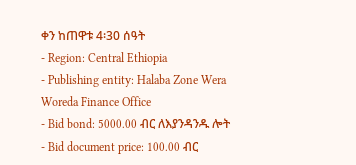ቀን ከጠዋቱ 4፡30 ሰዓት
- Region: Central Ethiopia
- Publishing entity: Halaba Zone Wera Woreda Finance Office
- Bid bond: 5000.00 ብር ለእያንዳንዱ ሎት
- Bid document price: 100.00 ብር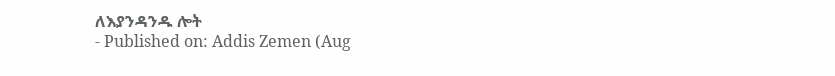ለእያንዳንዱ ሎት
- Published on: Addis Zemen (Aug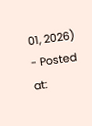01, 2026)
- Posted at: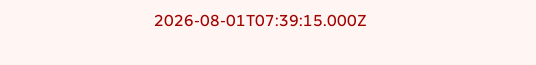2026-08-01T07:39:15.000Z